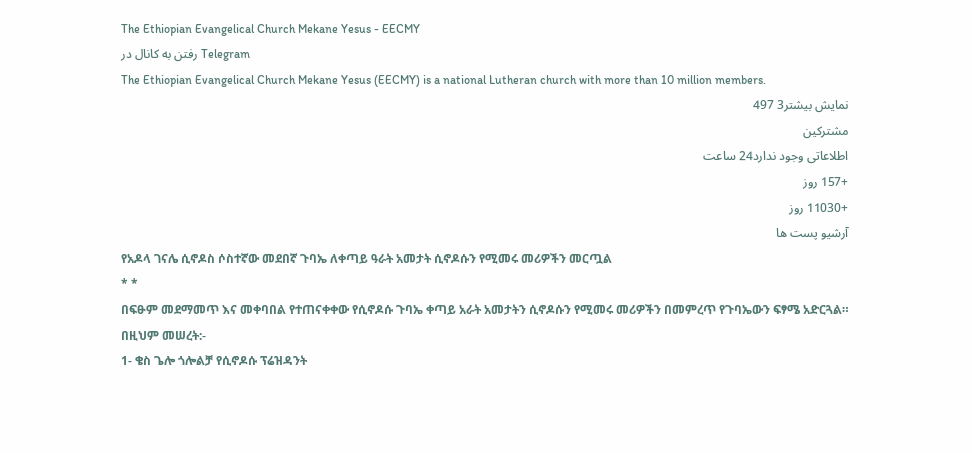The Ethiopian Evangelical Church Mekane Yesus - EECMY
رفتن به کانال در Telegram
The Ethiopian Evangelical Church Mekane Yesus (EECMY) is a national Lutheran church with more than 10 million members.
نمایش بیشتر3 497
مشترکین
اطلاعاتی وجود ندارد24 ساعت
+157 روز
+11030 روز
آرشیو پست ها
የአዶላ ገናሌ ሲኖዶስ ሶስተኛው መደበኛ ጉባኤ ለቀጣይ ዓራት አመታት ሲኖዶሱን የሚመሩ መሪዎችን መርጧል
* *
በፍፁም መደማመጥ እና መቀባበል የተጠናቀቀው የሲኖዶሱ ጉባኤ ቀጣይ አራት አመታትን ሲኖዶሱን የሚመሩ መሪዎችን በመምረጥ የጉባኤውን ፍፃሜ አድርጓል።
በዚህም መሠረት:-
1- ቄስ ጌሎ ጎሎልቻ የሲኖዶሱ ፕሬዝዳንት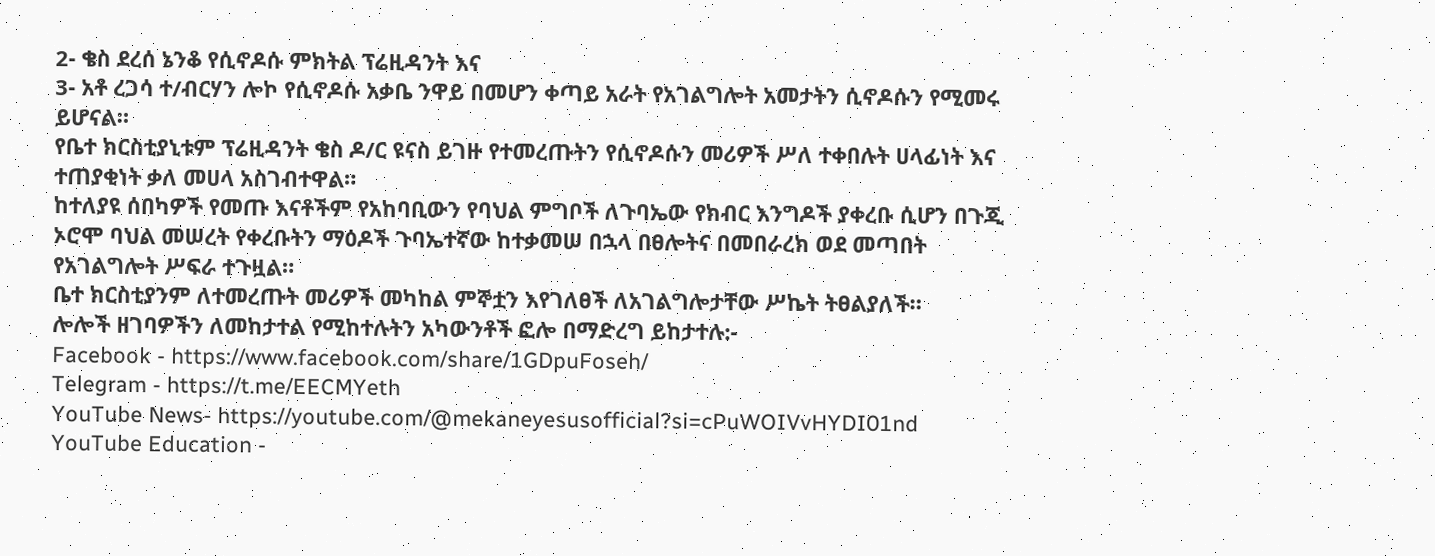2- ቄስ ደረሰ ኔንቆ የሲኖዶሱ ምክትል ፕሬዚዳንት እና
3- አቶ ረጋሳ ተ/ብርሃን ሎኮ የሲኖዶሱ አቃቤ ንዋይ በመሆን ቀጣይ አራት የአገልግሎት አመታትን ሲኖዶሱን የሚመሩ ይሆናል።
የቤተ ክርስቲያኒቱም ፕሬዚዳንት ቄስ ዶ/ር ዩናስ ይገዙ የተመረጡትን የሲኖዶሱን መሪዎች ሥለ ተቀበሉት ሀላፊነት እና ተጠያቂነት ቃለ መሀላ አስገብተዋል።
ከተለያዩ ሰበካዎች የመጡ እናቶችም የአከባቢውን የባህል ምግቦች ለጉባኤው የክብር እንግዶች ያቀረቡ ሲሆን በጉጂ ኦሮሞ ባህል መሠረት የቀረቡትን ማዕዶች ጉባኤተኛው ከተቃመሠ በኋላ በፀሎትና በመበራረክ ወደ መጣበት የአገልግሎት ሥፍራ ተጉዟል።
ቤተ ክርስቲያንም ለተመረጡት መሪዎች መካከል ምኞቷን እየገለፀች ለአገልግሎታቸው ሥኬት ትፀልያለች።
ሎሎች ዘገባዎችን ለመከታተል የሚከተሉትን አካውንቶች ፎሎ በማድረግ ይከታተሉ:-
Facebook - https://www.facebook.com/share/1GDpuFoseh/
Telegram - https://t.me/EECMYeth
YouTube News- https://youtube.com/@mekaneyesusofficial?si=cPuWOIVvHYDI01nd
YouTube Education -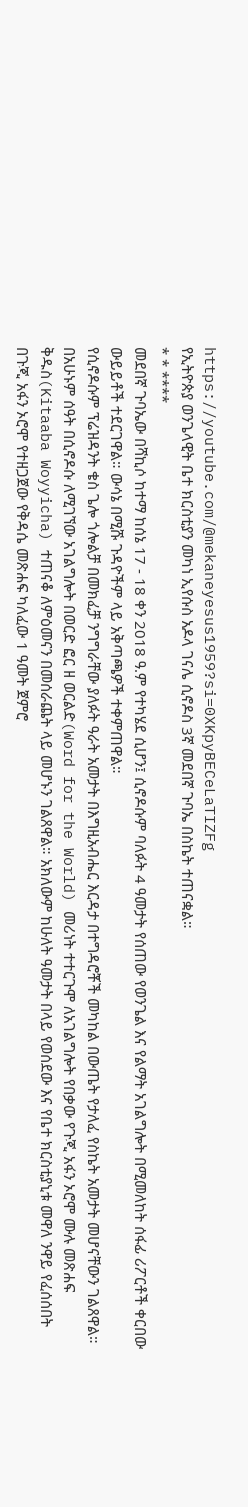https://youtube.com/@mekaneyesus1959?si=0XKpyBECeLaTIZFg
የኢትዮጵያ ወንጌላዊት ቤተ ክርስቲያን መካነ ኢየሱስ አዶላ ገናሌ ሲኖዶስ 3ኛ መደበኛ ጉባኤ በስኬት ተጠናቋል።
* * ****
መደበኛ ጉባኤው በሻኪሶ ከተማ ከሰኔ 17 - 18 ቀን 2018 ዓ.ም የተካሄደ ሲሆን፤ ሲኖዶሱም ባለፉት 4 ዓመታት የሰጠው የወንጌል እና የልማት አገልግሎት በሚመለከት ሰፋፊ ሪፖርቶች ቀርበው ውይይቶች ተደርገዋል። ውሳኔ በሚሹ ጉዳዮችም ላይ አቅጣጫዎች ተቀምጠዋል።
የሲኖዶሱም ፕሬዝዳንት ቄስ ጌሎ ጎሎልቻ በመክፈቻ ንግግራቸው ያለፉት ዓራት አመታት በእግዚአብሔር እርዳታ በተግዳሮቾች መካከል በውጤት የታለፈ የስኬት አመታት መሆናቸውን ገልጸዋል።
በአሁኑም ሰዓት በሲኖዶሱ ለሚገኘው አገልግሎት በወርድ ፎር ዘ ወርልድ(Word for the World) መሪነት ተተርጉሞ ለአገልግሎት የበቃው የጉጂ አፋን ኦሮሞ ሙሉ መጽሐፍ ቅዱስ(Kitaaba Woyyicha) ተጠናቆ ለምዕመናን በመሰራጨት ላይ መሆኑን ገልጸዋል። አክለውም ከሁለት ዓመታት በላይ የወሰደው እና የቤተ ክርስቲያኒቱ መዋለ ንዋይ የፈሰሰበት በጉጂ አፋን ኦሮሞ የተዘጋጀው የቅዳሴ መጽሐፍ ካለፈው 1 ዓመት ጀምሮ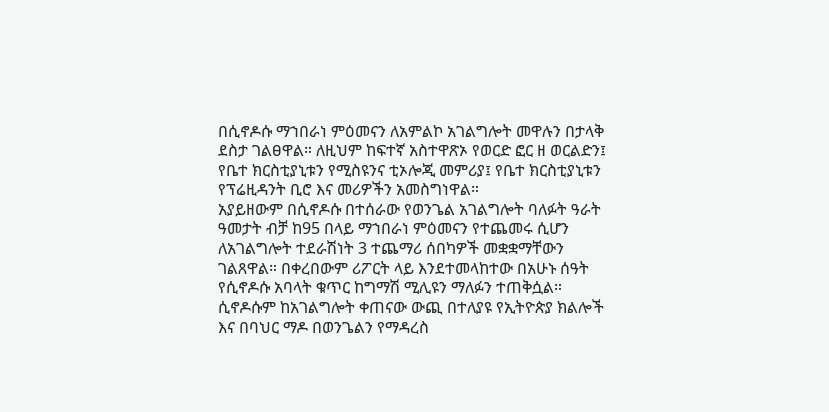በሲኖዶሱ ማኀበራነ ምዕመናን ለአምልኮ አገልግሎት መዋሉን በታላቅ ደስታ ገልፀዋል። ለዚህም ከፍተኛ አስተዋጽኦ የወርድ ፎር ዘ ወርልድን፤ የቤተ ክርስቲያኒቱን የሚስዩንና ቲኦሎጂ መምሪያ፤ የቤተ ክርስቲያኒቱን የፕሬዚዳንት ቢሮ እና መሪዎችን አመስግነዋል።
አያይዘውም በሲኖዶሱ በተሰራው የወንጌል አገልግሎት ባለፉት ዓራት ዓመታት ብቻ ከ95 በላይ ማኀበራነ ምዕመናን የተጨመሩ ሲሆን ለአገልግሎት ተደራሽነት 3 ተጨማሪ ሰበካዎች መቋቋማቸውን ገልጸዋል። በቀረበውም ሪፖርት ላይ እንደተመላከተው በአሁኑ ሰዓት የሲኖዶሱ አባላት ቁጥር ከግማሽ ሚሊዩን ማለፉን ተጠቅሷል።
ሲኖዶሱም ከአገልግሎት ቀጠናው ውጪ በተለያዩ የኢትዮጵያ ክልሎች እና በባህር ማዶ በወንጌልን የማዳረስ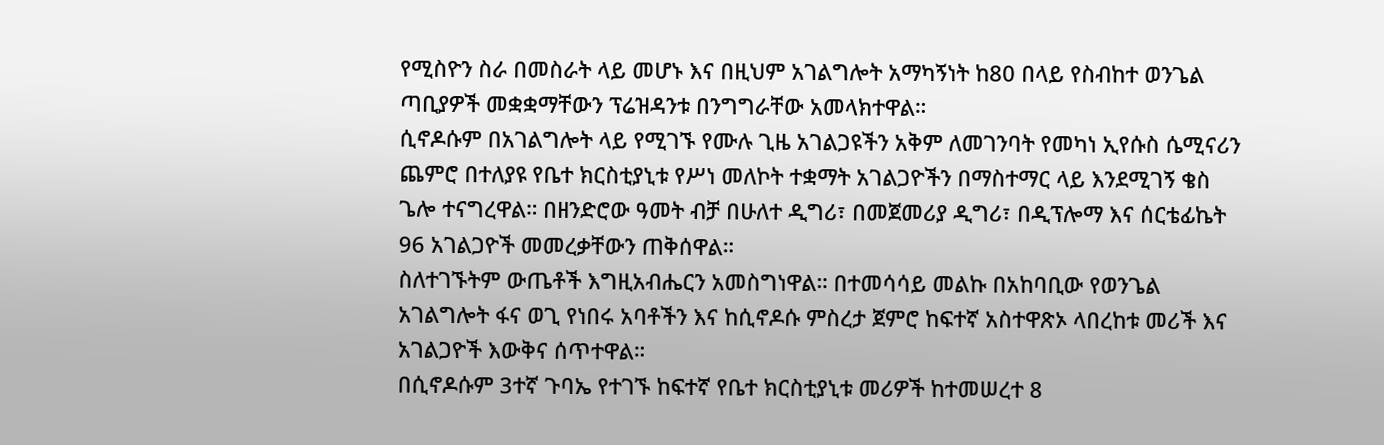የሚስዮን ስራ በመስራት ላይ መሆኑ እና በዚህም አገልግሎት አማካኝነት ከ80 በላይ የስብከተ ወንጌል ጣቢያዎች መቋቋማቸውን ፕሬዝዳንቱ በንግግራቸው አመላክተዋል።
ሲኖዶሱም በአገልግሎት ላይ የሚገኙ የሙሉ ጊዜ አገልጋዩችን አቅም ለመገንባት የመካነ ኢየሱስ ሴሚናሪን ጨምሮ በተለያዩ የቤተ ክርስቲያኒቱ የሥነ መለኮት ተቋማት አገልጋዮችን በማስተማር ላይ እንደሚገኝ ቄስ ጌሎ ተናግረዋል። በዘንድሮው ዓመት ብቻ በሁለተ ዲግሪ፣ በመጀመሪያ ዲግሪ፣ በዲፕሎማ እና ሰርቴፊኬት 96 አገልጋዮች መመረቃቸውን ጠቅሰዋል።
ስለተገኙትም ውጤቶች እግዚአብሔርን አመስግነዋል። በተመሳሳይ መልኩ በአከባቢው የወንጌል አገልግሎት ፋና ወጊ የነበሩ አባቶችን እና ከሲኖዶሱ ምስረታ ጀምሮ ከፍተኛ አስተዋጽኦ ላበረከቱ መሪች እና አገልጋዮች እውቅና ሰጥተዋል።
በሲኖዶሱም 3ተኛ ጉባኤ የተገኙ ከፍተኛ የቤተ ክርስቲያኒቱ መሪዎች ከተመሠረተ 8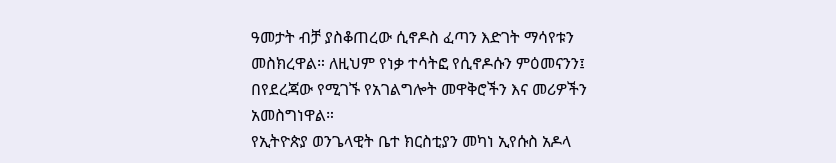ዓመታት ብቻ ያስቆጠረው ሲኖዶስ ፈጣን እድገት ማሳየቱን መስክረዋል። ለዚህም የነቃ ተሳትፎ የሲኖዶሱን ምዕመናንን፤ በየደረጃው የሚገኙ የአገልግሎት መዋቅሮችን እና መሪዎችን አመስግነዋል።
የኢትዮጵያ ወንጌላዊት ቤተ ክርስቲያን መካነ ኢየሱስ አዶላ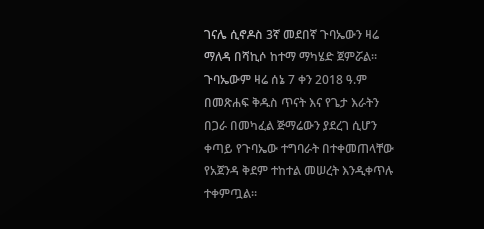ገናሌ ሲኖዶስ 3ኛ መደበኛ ጉባኤውን ዛሬ ማለዳ በሻኪሶ ከተማ ማካሄድ ጀምሯል።
ጉባኤውም ዛሬ ሰኔ 7 ቀን 2018 ዓ.ም በመጽሐፍ ቅዱስ ጥናት እና የጌታ እራትን በጋራ በመካፈል ጅማሬውን ያደረገ ሲሆን ቀጣይ የጉባኤው ተግባራት በተቀመጠላቸው የአጀንዳ ቅደም ተከተል መሠረት እንዲቀጥሉ ተቀምጧል።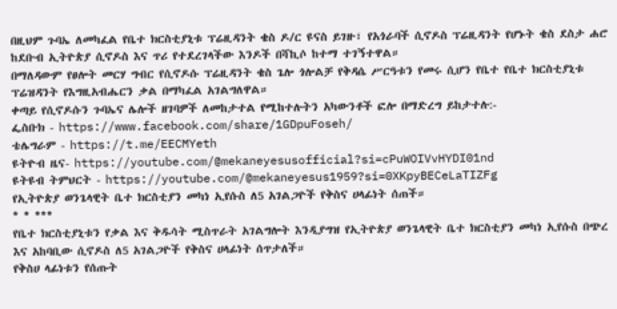በዚህም ጉባኤ ለመካፈል የቤተ ክርስቲያኒቱ ፕሬዚዳንት ቄስ ዶ/ር ዩናስ ይገዙ፣ የአጎራባች ሲኖዶስ ፕሬዚዳንት የሆኑት ቄስ ደስታ ሐሮ ከደቡብ ኢትዮጵያ ሲኖዶስ እና ጥሪ የተደረገላችው እንዶች በሻኪሶ ከተማ ተገኝተዋል።
በማለዳውም የፀሎት መርሃ ግብር የሲኖዶሱ ፕሬዚዳንት ቄስ ጌሎ ጎሎልቻ የቅዳሴ ሥርዓቱን የመሩ ሲሆን የቤተ የቤተ ክርስቲያኒቱ ፕሬዝዳንት የእግዚአብሔርን ቃል በማካፈል አገልግለዋል።
ቀጣይ የሲኖዶሱን ጉባኤና ሌሎች ዘገባዎች ለመከታተል የሚከተሉትን አካውንቶች ፎሎ በማድረግ ይከታተሉ:-
ፌስቡክ - https://www.facebook.com/share/1GDpuFoseh/
ቴሌግራም - https://t.me/EECMYeth
ዩትዮብ ዜና- https://youtube.com/@mekaneyesusofficial?si=cPuWOIVvHYDI01nd
ዩትዩብ ትምህርት - https://youtube.com/@mekaneyesus1959?si=0XKpyBECeLaTIZFg
የኢትዮጵያ ወንጌላዊት ቤተ ክርስቲያን መካነ ኢየሱስ ለ5 አገልጋዮች የቅስና ሀላፊነት ሰጠች።
* * ***
የቤተ ክርስቲያኒቱን የቃል እና ቅዱሳት ሚስጥራት አገልግሎት እንዲያግዝ የኢትዮጵያ ወንጌላዊት ቤተ ክርስቲያን መካነ ኢየሱስ በጭረ እና አከባቢው ሲኖዶስ ለ5 አገልጋዮች የቅስና ሀላፊነት ሰጥታለች።
የቅስሀ ላፊነቱን የሰጡት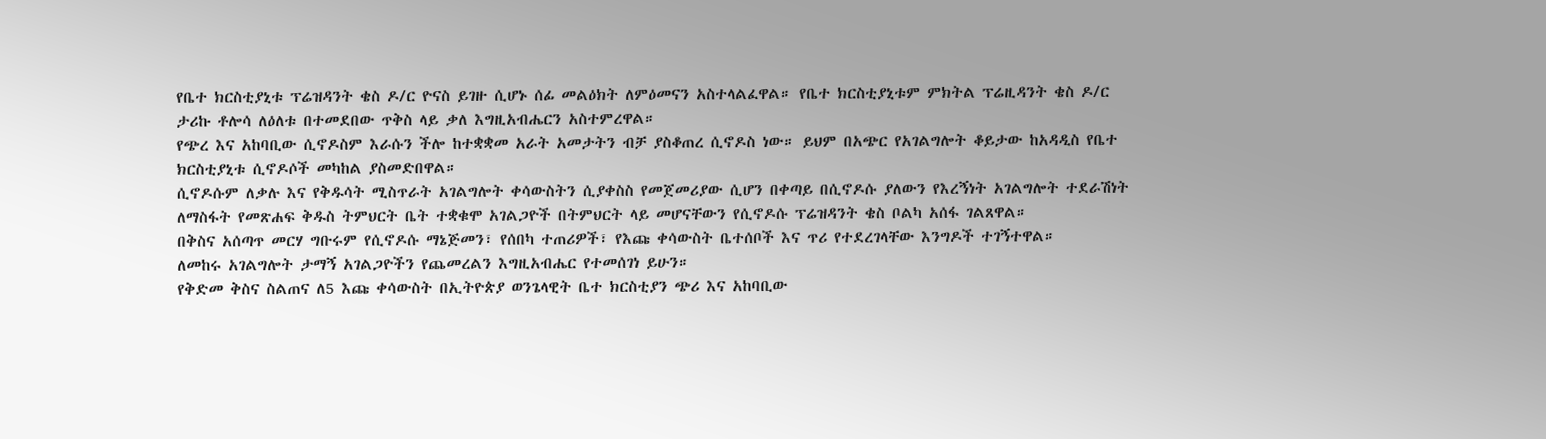የቤተ ክርስቲያኒቱ ፕሬዝዳንት ቄስ ዶ/ር ዮናስ ይገዙ ሲሆኑ ሰፊ መልዕክት ለምዕመናን አስተላልፈዋል። የቤተ ክርስቲያኒቱም ምክትል ፕሬዚዳንት ቄስ ዶ/ር ታሪኩ ቶሎሳ ለዕለቱ በተመደበው ጥቅስ ላይ ቃለ እግዚአብሔርን አስተምረዋል።
የጭረ እና አከባቢው ሲኖዶስም እራሱን ችሎ ከተቋቋመ አራት አመታትን ብቻ ያስቆጠረ ሲኖዶስ ነው። ይህም በአጭር የአገልግሎት ቆይታው ከአዳዲስ የቤተ ክርስቲያኒቱ ሲኖዶሶች መካከል ያስመድበዋል።
ሲኖዶሱም ለቃሉ እና የቅዱሳት ሚስጥራት አገልግሎት ቀሳውስትን ሲያቀስስ የመጀመሪያው ሲሆን በቀጣይ በሲኖዶሱ ያለውን የእረኝነት አገልግሎት ተደራሽነት ለማስፋት የመጽሐፍ ቅዱስ ትምህርት ቤት ተቋቁሞ አገልጋዮች በትምህርት ላይ መሆናቸውን የሲኖዶሱ ፕሬዝዳንት ቄስ ቦልካ አሰፋ ገልጸዋል።
በቅስና አሰጣጥ መርሃ ግቡሩም የሲኖዶሱ ማኔጅመን፣ የሰበካ ተጠሪዎች፣ የእጩ ቀሳውስት ቤተሰቦች እና ጥሪ የተደረገላቸው እንግዶች ተገኝተዋል።
ለመከሩ አገልግሎት ታማኝ አገልጋዮችን የጨመረልን እግዚአብሔር የተመሰገነ ይሁን።
የቅድመ ቅስና ስልጠና ለ5 እጩ ቀሳውስት በኢትዮጵያ ወንጌላዊት ቤተ ክርስቲያን ጭሪ እና አከባቢው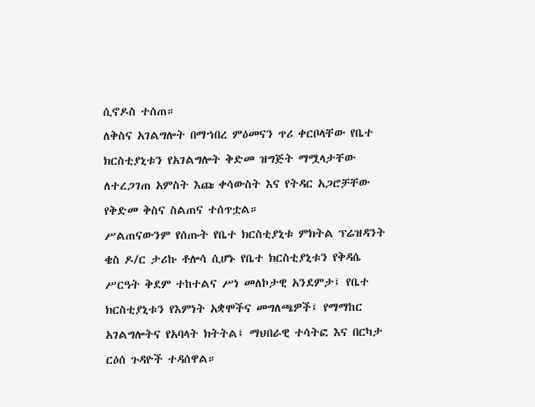ሲኖዶስ ተሰጠ።
ለቅስና አገልግሎት በማኀበረ ምዕመናን ጥሪ ቀርቦላቸው የቤተ ክርስቲያኒቱን የአገልግሎት ቅድመ ዝግጅት ማሟላታቸው ለተረጋገጠ አምስት እጩ ቀሳውስት እና የትዳር አጋሮቻቸው የቅድመ ቅስና ስልጠና ተሰጥቷል።
ሥልጠናውንም የሰጡት የቤተ ክርስቲያኒቱ ምክትል ፕሬዝዳንት ቄስ ዶ/ር ታሪኩ ቶሎሳ ሲሆኑ የቤተ ክርስቲያኒቱን የቅዳሴ ሥርዓት ቅደም ተከተልና ሥነ መለኮታዊ አንደምታ፤ የቤተ ክርስቲያኒቱን የእምነት አቋሞችና መግለጫዎች፤ የማማከር አገልግሎትና የአባላት ክትትል፤ ማህበራዊ ተሳትፎ እና በርካታ ርዕሰ ጉዳዮች ተዳሰዋል።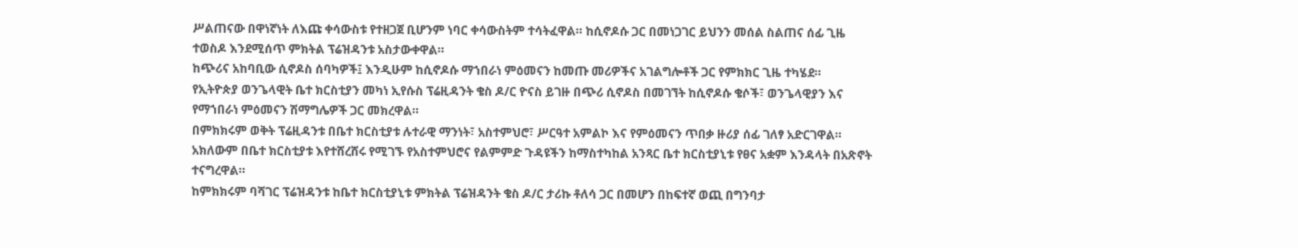ሥልጠናው በዋነኛነት ለእጩ ቀሳውስቱ የተዘጋጀ ቢሆንም ነባር ቀሳውስትም ተሳትፈዋል። ከሲኖዶሱ ጋር በመነጋገር ይህንን መሰል ስልጠና ሰፊ ጊዜ ተወስዶ እንደሚሰጥ ምክትል ፕሬዝዳንቱ አስታውቀዋል።
ከጭሪና አከባቢው ሲኖዶስ ሰባካዎች፤ እንዲሁም ከሲኖዶሱ ማኀበራነ ምዕመናን ከመጡ መሪዎችና አገልግሎቶች ጋር የምክክር ጊዜ ተካሄደ።
የኢትዮጵያ ወንጌላዊት ቤተ ክርስቲያን መካነ ኢየሱስ ፕሬዚዳንት ቄስ ዶ/ር ዮናስ ይገዙ በጭሪ ሲኖዶስ በመገኘት ከሲኖዶሱ ቄሶች፣ ወንጌላዊያን እና የማኀበራነ ምዕመናን ሽማግሌዎች ጋር መክረዋል።
በምክክሩም ወቅት ፕሬዚዳንቱ በቤተ ክርስቲያቱ ሉተራዊ ማንነት፣ አስተምህሮ፣ ሥርዓተ አምልኮ እና የምዕመናን ጥበቃ ዙሪያ ሰፊ ገለፃ አድርገዋል። አክለውም በቤተ ክርስቲያቱ እየተሸረሸሩ የሚገኙ የአስተምህሮና የልምምድ ጉዳዩችን ከማስተካከል አንጻር ቤተ ክርስቲያኒቱ የፀና አቋም እንዳላት በአጽኖት ተናግረዋል።
ከምክክሩም ባሻገር ፕሬዝዳንቱ ከቤተ ክርስቲያኒቱ ምክትል ፕሬዝዳንት ቄስ ዶ/ር ታሪኩ ቶለሳ ጋር በመሆን በከፍተኛ ወጪ በግንባታ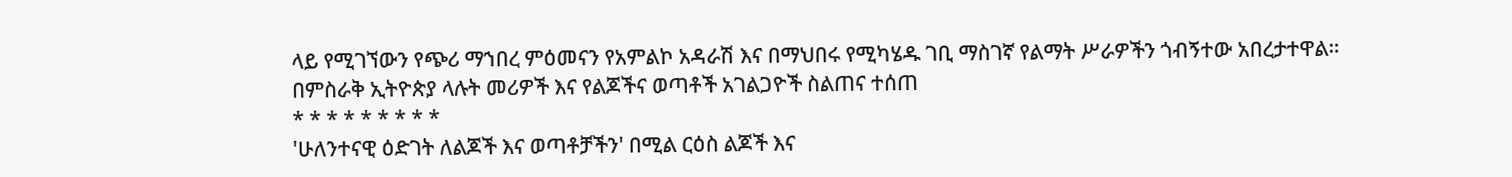ላይ የሚገኘውን የጭሪ ማኀበረ ምዕመናን የአምልኮ አዳራሽ እና በማህበሩ የሚካሄዱ ገቢ ማስገኛ የልማት ሥራዎችን ጎብኝተው አበረታተዋል።
በምስራቅ ኢትዮጵያ ላሉት መሪዎች እና የልጆችና ወጣቶች አገልጋዮች ስልጠና ተሰጠ
* * * * * * * * *
'ሁለንተናዊ ዕድገት ለልጆች እና ወጣቶቻችን' በሚል ርዕስ ልጆች እና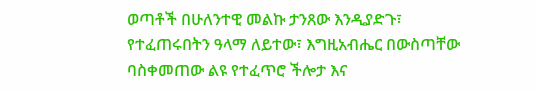ወጣቶች በሁለንተዊ መልኩ ታንጸው እንዲያድጉ፣ የተፈጠሩበትን ዓላማ ለይተው፣ እግዚአብሔር በውስጣቸው ባስቀመጠው ልዩ የተፈጥሮ ችሎታ እና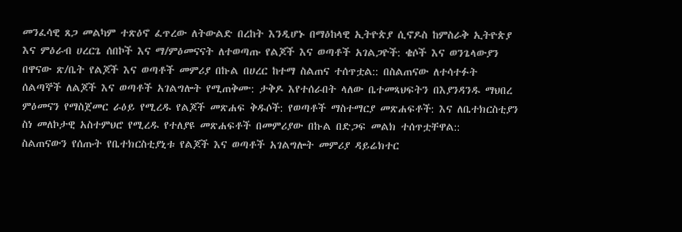መንፈሳዊ ጸጋ መልካም ተጽዕኖ ፈጥረው ለትውልድ በረከት እንዲሆኑ በማዕከላዊ ኢትዮጵያ ሲኖዶስ ከምስራቅ ኢትዮጵያ እና ምዕራብ ሀረርጌ ሰበኮች እና ማ/ምዕመናናት ለተወጣጡ የልጆች እና ወጣቶች አገልጋዮች: ቄሶች እና ወንጌላውያን በዋናው ጽ/ቤት የልጆች እና ወጣቶች መምሪያ በኩል በሀረር ከተማ ስልጠና ተሰጥቷል:: በስልጠናው ለተሳተፉት ሰልጣኞች ለልጆች እና ወጣቶች አገልግሎት የሚጠቅሙ: ታቅዶ እየተሰራበት ላለው ቤተመጻህፍትን በእያንዳንዱ ማህበረ ምዕመናን የማስጀመር ራዕይ የሚረዱ የልጆች መጽሐፍ ቅዱሶች: የወጣቶች ማስተማርያ መጽሐፍቶች: እና ለቤተክርስቲያን ስነ መለኮታዊ አስተምህሮ የሚረዱ የተለያዩ መጽሐፍቶች በመምሪያው በኩል በድጋፍ መልክ ተሰጥቷቸዋል::
ስልጠናውን የሰጡት የቤተክርስቲያኒቱ የልጆች እና ወጣቶች አገልግሎት መምሪያ ዳይሬክተር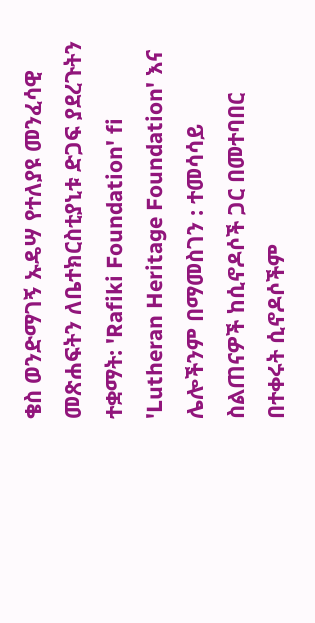ቄስ ወንድማገኝ ኡዴሣ የተለያዩ መንፈሳዊ መጽሐፍትን ለቤተክርስቲያኒቱ ድጋፍ ያደረጉትን ተቋማት: 'Rafiki Foundation' fi 'Lutheran Heritage Foundation' እና ሌሎችንም በማመስገን : ተመሳሳይ ስልጠናዎች ከሲኖዶሶች ጋር በመተባበር
በተቀሩት ሲኖዶሶችም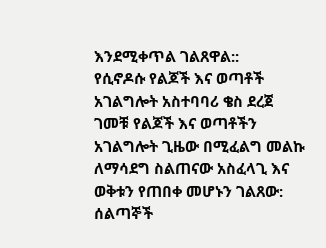እንደሚቀጥል ገልጸዋል::
የሲኖዶሱ የልጆች እና ወጣቶች አገልግሎት አስተባባሪ ቄስ ደረጀ ገመቹ የልጆች እና ወጣቶችን አገልግሎት ጊዜው በሚፈልግ መልኩ ለማሳደግ ስልጠናው አስፈላጊ እና ወቅቱን የጠበቀ መሆኑን ገልጸው: ሰልጣኞች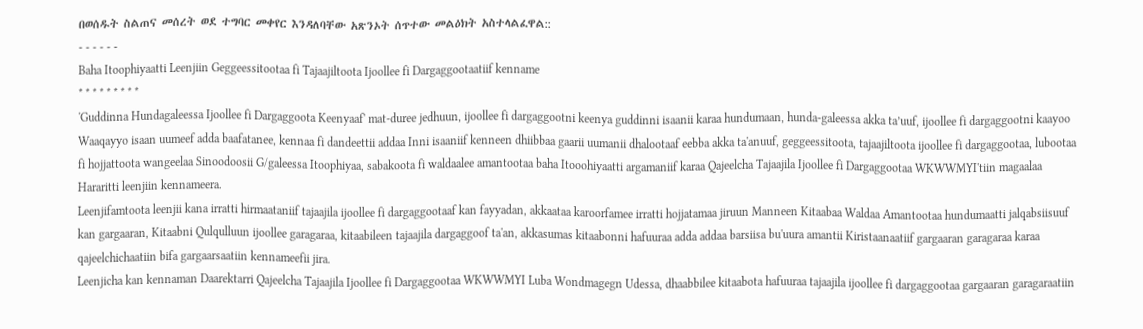በወሰዱት ስልጠና መሰረት ወደ ተግባር መቀየር እንዳለባቸው አጽንኦት ሰጥተው መልዕክት አስተላልፈዋል::
- - - - - -
Baha Itoophiyaatti Leenjiin Geggeessitootaa fi Tajaajiltoota Ijoollee fi Dargaggootaatiif kenname
* * * * * * * * *
'Guddinna Hundagaleessa Ijoollee fi Dargaggoota Keenyaaf' mat-duree jedhuun, ijoollee fi dargaggootni keenya guddinni isaanii karaa hundumaan, hunda-galeessa akka ta’uuf, ijoollee fi dargaggootni kaayoo Waaqayyo isaan uumeef adda baafatanee, kennaa fi dandeettii addaa Inni isaaniif kenneen dhiibbaa gaarii uumanii dhalootaaf eebba akka ta'anuuf, geggeessitoota, tajaajiltoota ijoollee fi dargaggootaa, lubootaa fi hojjattoota wangeelaa Sinoodoosii G/galeessa Itoophiyaa, sabakoota fi waldaalee amantootaa baha Itooohiyaatti argamaniif karaa Qajeelcha Tajaajila Ijoollee fi Dargaggootaa WKWWMYI'tiin magaalaa Hararitti leenjiin kennameera.
Leenjifamtoota leenjii kana irratti hirmaataniif tajaajila ijoollee fi dargaggootaaf kan fayyadan, akkaataa karoorfamee irratti hojjatamaa jiruun Manneen Kitaabaa Waldaa Amantootaa hundumaatti jalqabsiisuuf kan gargaaran, Kitaabni Qulqulluun ijoollee garagaraa, kitaabileen tajaajila dargaggoof ta'an, akkasumas kitaabonni hafuuraa adda addaa barsiisa bu'uura amantii Kiristaanaatiif gargaaran garagaraa karaa qajeelchichaatiin bifa gargaarsaatiin kennameefii jira.
Leenjicha kan kennaman Daarektarri Qajeelcha Tajaajila Ijoollee fi Dargaggootaa WKWWMYI Luba Wondmagegn Udessa, dhaabbilee kitaabota hafuuraa tajaajila ijoollee fi dargaggootaa gargaaran garagaraatiin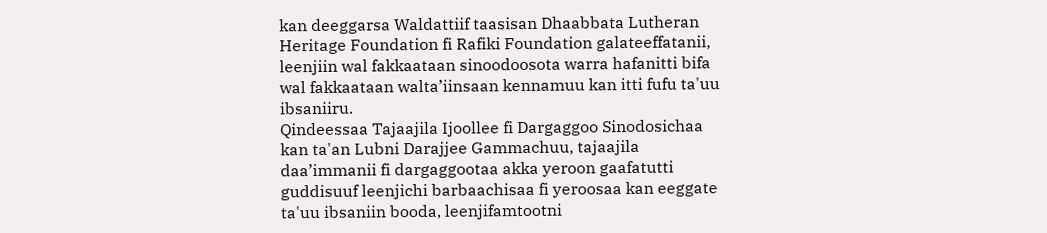kan deeggarsa Waldattiif taasisan Dhaabbata Lutheran Heritage Foundation fi Rafiki Foundation galateeffatanii, leenjiin wal fakkaataan sinoodoosota warra hafanitti bifa wal fakkaataan walta’iinsaan kennamuu kan itti fufu ta'uu ibsaniiru.
Qindeessaa Tajaajila Ijoollee fi Dargaggoo Sinodosichaa kan ta'an Lubni Darajjee Gammachuu, tajaajila daa’immanii fi dargaggootaa akka yeroon gaafatutti guddisuuf leenjichi barbaachisaa fi yeroosaa kan eeggate ta'uu ibsaniin booda, leenjifamtootni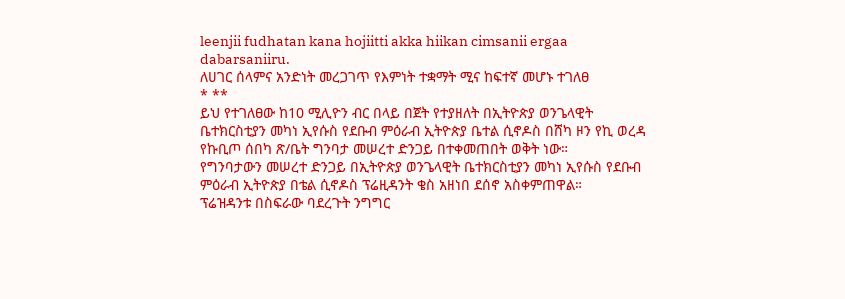leenjii fudhatan kana hojiitti akka hiikan cimsanii ergaa dabarsaniiru.
ለሀገር ሰላምና አንድነት መረጋገጥ የእምነት ተቋማት ሚና ከፍተኛ መሆኑ ተገለፀ
* **
ይህ የተገለፀው ከ10 ሚሊዮን ብር በላይ በጀት የተያዘለት በኢትዮጵያ ወንጌላዊት ቤተክርስቲያን መካነ ኢየሱስ የደቡብ ምዕራብ ኢትዮጵያ ቤተል ሲኖዶስ በሸካ ዞን የኪ ወረዳ የኩቢጦ ሰበካ ጽ/ቤት ግንባታ መሠረተ ድንጋይ በተቀመጠበት ወቅት ነው።
የግንባታውን መሠረተ ድንጋይ በኢትዮጵያ ወንጌላዊት ቤተክርስቲያን መካነ ኢየሱስ የደቡብ ምዕራብ ኢትዮጵያ በቴል ሲኖዶስ ፕሬዚዳንት ቄስ አዘነበ ደሰኖ አስቀምጠዋል።
ፕሬዝዳንቱ በስፍራው ባደረጉት ንግግር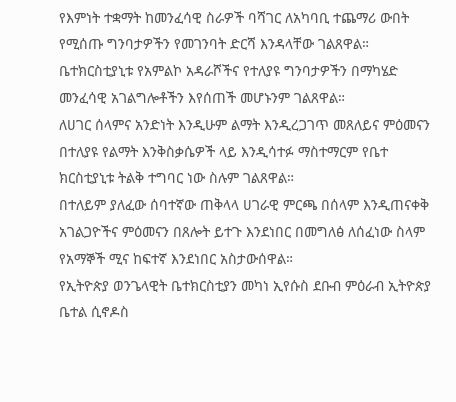የእምነት ተቋማት ከመንፈሳዊ ስራዎች ባሻገር ለአካባቢ ተጨማሪ ውበት የሚሰጡ ግንባታዎችን የመገንባት ድርሻ እንዳላቸው ገልጸዋል።
ቤተክርስቲያኒቱ የአምልኮ አዳራሾችና የተለያዩ ግንባታዎችን በማካሄድ መንፈሳዊ አገልግሎቶችን እየሰጠች መሆኑንም ገልጸዋል።
ለሀገር ሰላምና አንድነት እንዲሁም ልማት እንዲረጋገጥ መጸለይና ምዕመናን በተለያዩ የልማት እንቅስቃሴዎች ላይ እንዲሳተፉ ማስተማርም የቤተ ክርስቲያኒቱ ትልቅ ተግባር ነው ስሉም ገልጸዋል።
በተለይም ያለፈው ሰባተኛው ጠቅላላ ሀገራዊ ምርጫ በሰላም እንዲጠናቀቅ አገልጋዮችና ምዕመናን በጸሎት ይተጉ እንደነበር በመግለፅ ለሰፈነው ስላም የአማኞች ሚና ከፍተኛ እንደነበር አስታውሰዋል።
የኢትዮጵያ ወንጌላዊት ቤተክርስቲያን መካነ ኢየሱስ ደቡብ ምዕራብ ኢትዮጵያ ቤተል ሲኖዶስ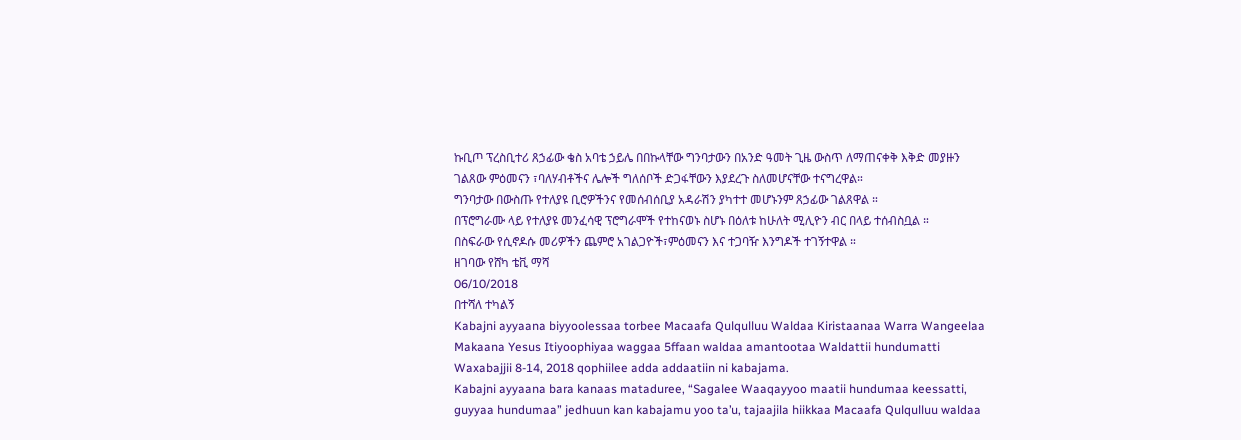ኩቢጦ ፕረስቢተሪ ጸኃፊው ቄስ አባቴ ኃይሌ በበኩላቸው ግንባታውን በአንድ ዓመት ጊዜ ውስጥ ለማጠናቀቅ እቅድ መያዙን ገልጸው ምዕመናን ፣ባለሃብቶችና ሌሎች ግለሰቦች ድጋፋቸውን እያደረጉ ስለመሆናቸው ተናግረዋል።
ግንባታው በውስጡ የተለያዩ ቢሮዎችንና የመሰብሰቢያ አዳራሽን ያካተተ መሆኑንም ጸኃፊው ገልጸዋል ።
በፕሮግራሙ ላይ የተለያዩ መንፈሳዊ ፕሮግራሞች የተከናወኑ ስሆኑ በዕለቱ ከሁለት ሚሊዮን ብር በላይ ተሰብስቧል ።
በስፍራው የሲኖዶሱ መሪዎችን ጨምሮ አገልጋዮች፣ምዕመናን እና ተጋባዥ እንግዶች ተገኝተዋል ።
ዘገባው የሸካ ቴቪ ማሻ
06/10/2018
በተሻለ ተካልኝ
Kabajni ayyaana biyyoolessaa torbee Macaafa Qulqulluu Waldaa Kiristaanaa Warra Wangeelaa Makaana Yesus Itiyoophiyaa waggaa 5ffaan waldaa amantootaa Waldattii hundumatti Waxabajjii 8-14, 2018 qophiilee adda addaatiin ni kabajama.
Kabajni ayyaana bara kanaas mataduree, “Sagalee Waaqayyoo maatii hundumaa keessatti, guyyaa hundumaa” jedhuun kan kabajamu yoo ta’u, tajaajila hiikkaa Macaafa Qulqulluu waldaa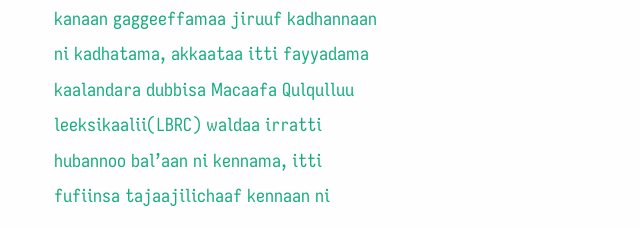kanaan gaggeeffamaa jiruuf kadhannaan ni kadhatama, akkaataa itti fayyadama kaalandara dubbisa Macaafa Qulqulluu leeksikaalii(LBRC) waldaa irratti hubannoo bal’aan ni kennama, itti fufiinsa tajaajilichaaf kennaan ni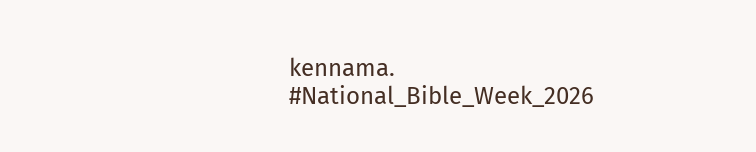kennama.
#National_Bible_Week_2026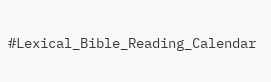#Lexical_Bible_Reading_Calendar